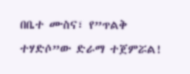በቤተ ሙስና፣ የ”ጥልቅ ተሃድሶ”ው ድራማ ተጀምሯል!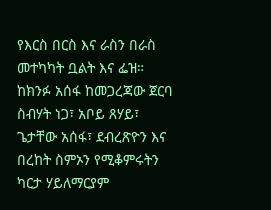የእርስ በርስ እና ራስን በራስ መተካካት ቧልት እና ፌዝ።
ከክንፉ አሰፋ ከመጋረጃው ጀርባ ስብሃት ነጋ፣ አቦይ ጸሃይ፣ ጌታቸው አሰፋ፣ ደብረጽዮን እና በረከት ስምኦን የሚቆምሩትን ካርታ ሃይለማርያም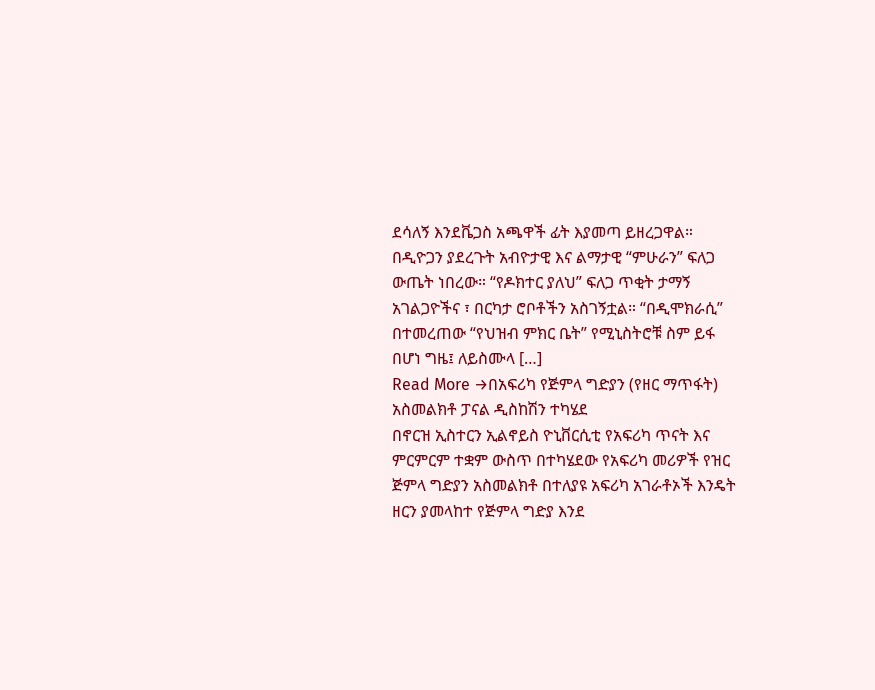ደሳለኝ እንደቬጋስ አጫዋች ፊት እያመጣ ይዘረጋዋል። በዲዮጋን ያደረጉት አብዮታዊ እና ልማታዊ “ምሁራን” ፍለጋ ውጤት ነበረው። “የዶክተር ያለህ” ፍለጋ ጥቂት ታማኝ አገልጋዮችና ፣ በርካታ ሮቦቶችን አስገኝቷል። “በዲሞክራሲ” በተመረጠው “የህዝብ ምክር ቤት” የሚኒስትሮቹ ስም ይፋ በሆነ ግዜ፤ ለይስሙላ […]
Read More →በአፍሪካ የጅምላ ግድያን (የዘር ማጥፋት) አስመልክቶ ፓናል ዲስከሽን ተካሄደ
በኖርዝ ኢስተርን ኢልኖይስ ዮኒቨርሲቲ የአፍሪካ ጥናት እና ምርምርም ተቋም ውስጥ በተካሄደው የአፍሪካ መሪዎች የዝር ጅምላ ግድያን አስመልክቶ በተለያዩ አፍሪካ አገራቶኦች እንዴት ዘርን ያመላከተ የጅምላ ግድያ እንደ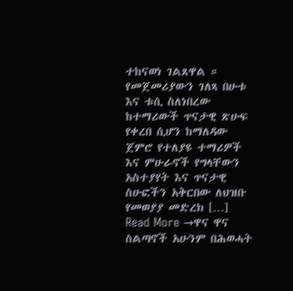ተከናወነ ገልጸዋል ። የመጀመሪያውን ገለጻ በሁቱ እና ቱሲ ስለነበረው ከተማሪውች ጥናታዊ ጽሁፍ የቀረበ ሲሆን ከማለዳው ጀምሮ የተለያዩ ተማሪዎች እና ምሁራኖች የግላቸውን አስተያየት እና ጥናታዊ ስሁፎችን አቅርበው ለህዝቡ የመወያያ መድረክ […]
Read More →ዋና ዋና ስልጣኖች አሁንም በሕወሓት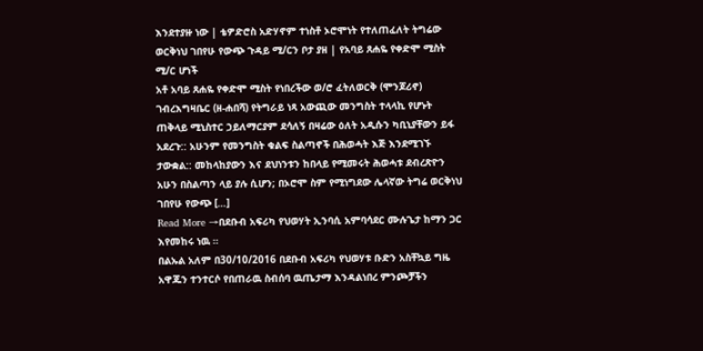እንደተያዙ ነው | ቴዎድሮስ አድሃኖም ተነስቶ ኦሮሞነት የተለጠፈለት ትግሬው ወርቅነህ ገበየሁ የውጭ ጉዳይ ሚ/ርን ቦታ ያዘ | የአባይ ጸሐዬ የቀድሞ ሚስት ሚ/ር ሆነች
አቶ አባይ ጸሐዬ የቀድሞ ሚስት የነበረችው ወ/ሮ ፈትለወርቅ (ሞንጆሪኖ) ገብረእግዛቤር (ዘ-ሐበሻ) የትግራይ ነጻ አውጪው መንግስት ተላላኪ የሆኑት ጠቅላይ ሚኒስተር ኃይለማርያም ደሳለኝ በዛሬው ዕለት አዲሱን ካቢኒያቸውን ይፋ አደረጉ:: አሁንም የመንግስት ቁልፍ ስልጣኖች በሕወሓት እጅ እንደሚገኙ ታውቋል:: መከላከያውን እና ደህነንቱን ከበላይ የሚመሩት ሕወሓቱ ደብረጽዮን አሁን በስልጣን ላይ ያሉ ሲሆን; በኦሮሞ ስም የሚነግደው ሌላኛው ትግሬ ወርቅነህ ገበየሁ የውጭ […]
Read More →በደቡብ አፍሪካ የህወሃት ኢንባሲ አምባሳደር ሙሉጌታ ከማን ጋር እየመከሩ ነዉ ።
በልኡል አለም በ30/10/2016 በደቡብ አፍሪካ የህወሃቱ ቡድን አስቸኳይ ግዜ አዋጁን ተንተርሶ የበጠራዉ ስብሰባ ዉጤታማ እንዳልነበረ ምንጮቻችን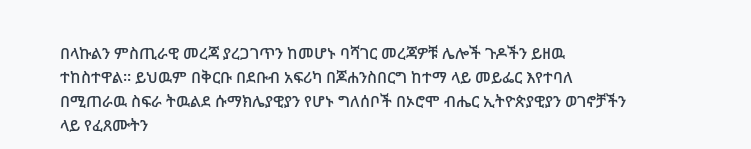በላኩልን ምስጢራዊ መረጃ ያረጋገጥን ከመሆኑ ባሻገር መረጃዎቹ ሌሎች ጉዶችን ይዘዉ ተከስተዋል። ይህዉም በቅርቡ በደቡብ አፍሪካ በጆሐንስበርግ ከተማ ላይ መይፌር እየተባለ በሚጠራዉ ስፍራ ትዉልደ ሱማክሌያዊያን የሆኑ ግለሰቦች በኦሮሞ ብሔር ኢትዮጵያዊያን ወገኖቻችን ላይ የፈጸሙትን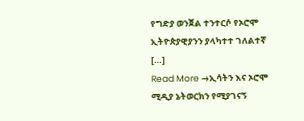የግድያ ወንጀል ተንተርሶ የኦሮሞ ኢትዮጵያዊያንን ያላካተተ ገለልተኛ […]
Read More →ኢሳትን እና ኦሮሞ ሚዲያ ኔትወርክን የሚያገናኝ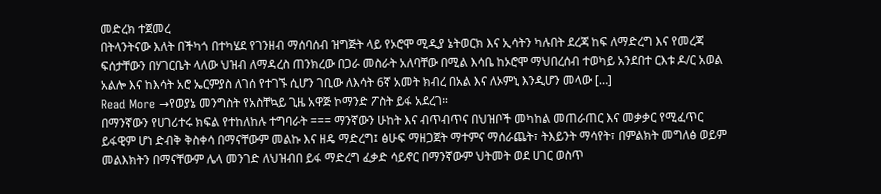መድረክ ተጀመረ
በትላንትናው እለት በችካጎ በተካሄደ የገንዘብ ማሰባሰብ ዝግጅት ላይ የኦሮሞ ሚዲያ ኔትወርክ እና ኢሳትን ካሉበት ደረጃ ከፍ ለማድረግ እና የመረጃ ፍሰታቸውን በሃገርቤት ላለው ህዝብ ለማዳረስ ጠንክረው በጋራ መስራት አለባቸው በሚል እሳቤ ከኦሮሞ ማህበረሰብ ተወካይ አንደበተ ርእቱ ዶ/ር አወል አልሎ እና ከእሳት አሮ ኤርምያስ ለገሰ የተገኙ ሲሆን ገቢው ለእሳት 6ኛ አመት ክብረ በአል እና ለኦምኒ እንዲሆን መላው […]
Read More →የወያኔ መንግስት የአስቸኳይ ጊዜ አዋጅ ኮማንድ ፖስት ይፋ አደረገ።
በማንኛውን የሀገሪተሩ ክፍል የተከለከሉ ተግባራት === ማንኛውን ሁከት እና ብጥብጥና በህዝቦች መካከል መጠራጠር እና መቃቃር የሚፈጥር ይፋዊም ሆነ ድብቅ ቅስቀሳ በማናቸውም መልኩ እና ዘዴ ማድረግ፤ ፅሁፍ ማዘጋጀት ማተምና ማሰራጨት፣ ትእይንት ማሳየት፣ በምልክት መግለፅ ወይም መልእክትን በማናቸውም ሌላ መንገድ ለህዝብበ ይፋ ማድረግ ፈቃድ ሳይኖር በማንኛውም ህትመት ወደ ሀገር ወስጥ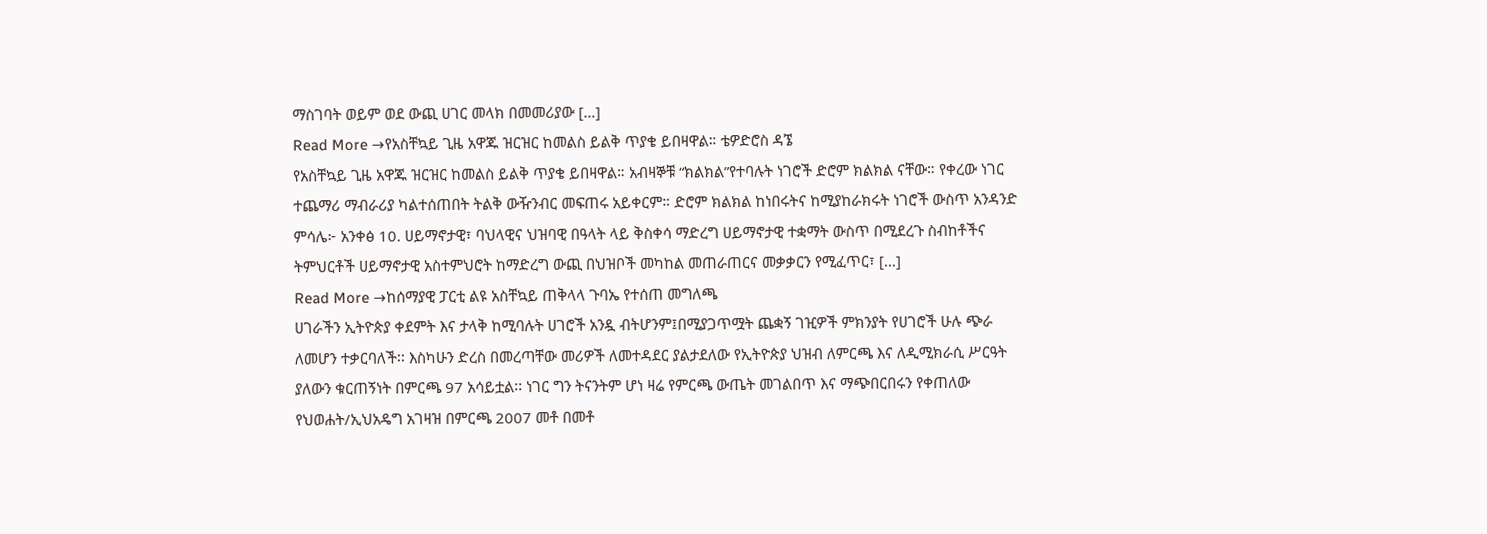ማስገባት ወይም ወደ ውጪ ሀገር መላክ በመመሪያው […]
Read More →የአስቸኳይ ጊዜ አዋጁ ዝርዝር ከመልስ ይልቅ ጥያቄ ይበዛዋል። ቴዎድሮስ ዳኜ
የአስቸኳይ ጊዜ አዋጁ ዝርዝር ከመልስ ይልቅ ጥያቄ ይበዛዋል። አብዛኞቹ “ክልክል”የተባሉት ነገሮች ድሮም ክልክል ናቸው። የቀረው ነገር ተጨማሪ ማብራሪያ ካልተሰጠበት ትልቅ ውዥንብር መፍጠሩ አይቀርም። ድሮም ክልክል ከነበሩትና ከሚያከራክሩት ነገሮች ውስጥ አንዳንድ ምሳሌ፦ አንቀፅ 10. ሀይማኖታዊ፣ ባህላዊና ህዝባዊ በዓላት ላይ ቅስቀሳ ማድረግ ሀይማኖታዊ ተቋማት ውስጥ በሚደረጉ ስብከቶችና ትምህርቶች ሀይማኖታዊ አስተምህሮት ከማድረግ ውጪ በህዝቦች መካከል መጠራጠርና መቃቃርን የሚፈጥር፣ […]
Read More →ከሰማያዊ ፓርቲ ልዩ አስቸኳይ ጠቅላላ ጉባኤ የተሰጠ መግለጫ
ሀገራችን ኢትዮጵያ ቀደምት እና ታላቅ ከሚባሉት ሀገሮች አንዷ ብትሆንም፤በሚያጋጥሟት ጨቋኝ ገዢዎች ምክንያት የሀገሮች ሁሉ ጭራ ለመሆን ተቃርባለች፡፡ እስካሁን ድረስ በመረጣቸው መሪዎች ለመተዳደር ያልታደለው የኢትዮጵያ ህዝብ ለምርጫ እና ለዲሚክራሲ ሥርዓት ያለውን ቁርጠኝነት በምርጫ 97 አሳይቷል፡፡ ነገር ግን ትናንትም ሆነ ዛሬ የምርጫ ውጤት መገልበጥ እና ማጭበርበሩን የቀጠለው የህወሐት/ኢህአዴግ አገዛዝ በምርጫ 2007 መቶ በመቶ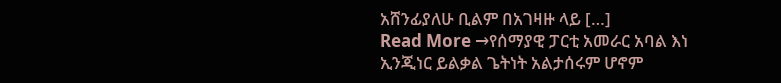አሸንፊያለሁ ቢልም በአገዛዙ ላይ […]
Read More →የሰማያዊ ፓርቲ አመራር አባል እነ ኢንጂነር ይልቃል ጌትነት አልታሰሩም ሆኖም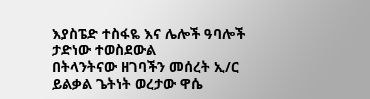እያስፔድ ተስፋዬ እና ሌሎች ዓባሎች ታድነው ተወስደውል
በትላንትናው ዘገባችን መሰረት ኢ/ር ይልቃል ጌትነት ወረታው ዋሴ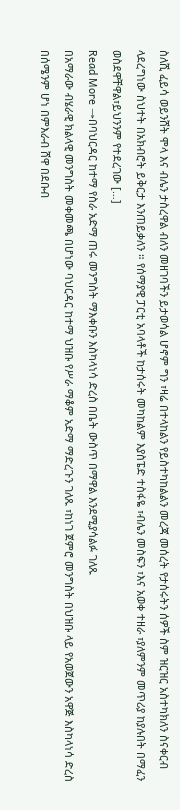ስለሺ ፈይሳ ወይንሸት ሞላ እና ብሌን ታስረዋል ብለን መዘገባችን ይታወሳል ሆኖም ግን ፣ዛሬ በተላከልን የይስተካከልልን መረጃ መሰረት የታሰሩትን ሰዎች ስም ዝርዝር አስተካክለን ስናቀርብ ላደረግነው ስህተት በአክብሮት ይቅርታ እንጠይቃለን ። የሰማያዊ ፓርቲ አባላቶች ከታሰሩት መካከልም እያስፔድ ተስፋዬ ፣ብሌን መስፍን ፣እና አወቀ ተዘራ ፣ያለምንም መጥሪያ ከያሉበት በማፈን ወስደዋቸዋል፣ይህንንም የተደረገው […]
Read More →በባህርዳር ከተማ የስራ አድማ ጠሩ መንግስት ማእቀቡን እስካላነሳ ድረስ በቤት ውስጥ በማዋል እንደሚያሳልፉ ገለጹ
በአማራው ብሄራዊ ክልላዊ መንግስት መቀመጫ በሆነው ባህርዳር ከተማ ህዝቡ የሥራ ማቆም አድማ ማድረጉን ገለጹ ፣ከነገ ጀምሮ መንግስት በህዝቡ ላይ የአወጀውን አዋጅ እስካላነሳ ድረስ በሰሜንም ሆነ በምእራብ ሸዋ በደቡብ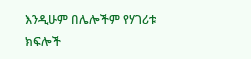እንዲሁም በሌሎችም የሃገሪቱ ክፍሎች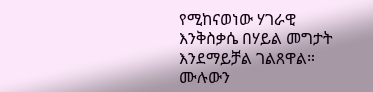የሚከናወነው ሃገራዊ እንቅስቃሴ በሃይል መግታት እንደማይቻል ገልጸዋል። ሙሉውን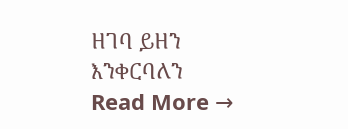ዘገባ ይዘን እንቀርባለን
Read More →